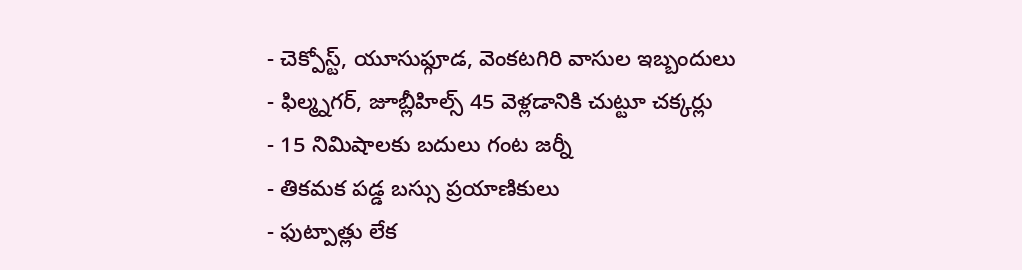- చెక్పోస్ట్, యూసుఫ్గూడ, వెంకటగిరి వాసుల ఇబ్బందులు
- ఫిల్మ్నగర్, జూబ్లీహిల్స్ 45 వెళ్లడానికి చుట్టూ చక్కర్లు
- 15 నిమిషాలకు బదులు గంట జర్నీ
- తికమక పడ్డ బస్సు ప్రయాణికులు
- ఫుట్పాత్లు లేక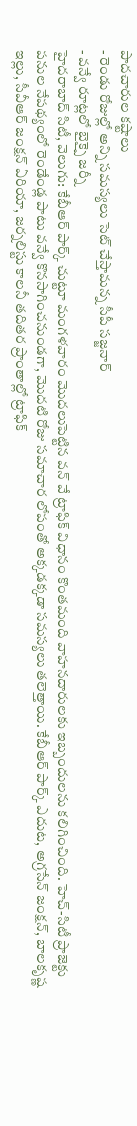పాదచారుల కష్టాలు
- రెండు రోజుల్లో అన్ని సమస్యలు సెట్ చేస్తామన్న సీపీ సజ్జనార్
- వన్వే రూట్లలో బైక్పై జర్నీ
హైదరాబాద్ సిటీ, వెలుగు: కేబీఆర్ పార్క్ చుట్టూ మంగళవారం మొదలుపెట్టిన వన్ వే ట్రాఫిక్ విధానం కొంతమంది వాహనదారులకు ఇబ్బందులను కలిగించింది. హెచ్-సిటీ ప్రాజెక్టు పనుల నేపథ్యంలో రెండేండ్ల పాటు వన్వే కొనసాగించనుండగా, మొదటి రోజు సమాచార లోపంతో అక్కడక్కడా సమస్యలు తలెత్తాయి. కేబీఆర్ పార్క్ ఎదుట, అగ్రసేన్ జంక్షన్, బాలకృష్ణ ఇల్లు, సీవీఆర్ జంక్షన్ ఏరియా, జర్నలిస్టు కాలనీ తదితర ప్రాంతాల్లో ట్రాఫిక్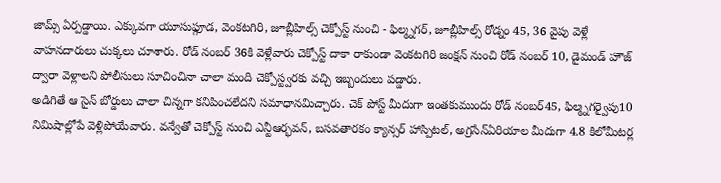జామ్స్ ఏర్పడ్డాయి. ఎక్కువగా యూసుఫ్గూడ, వెంకటగిరి, జూబ్లీహిల్స్ చెక్పోస్ట్ నుంచి - ఫిల్మ్నగర్, జూబ్లీహిల్స్ రోడ్నం 45, 36 వైపు వెళ్లే వాహనదారులు చుక్కలు చూశారు. రోడ్ నంబర్ 36కి వెళ్లేవారు చెక్పోస్ట్ దాకా రాకుండా వెంకటగిరి జంక్షన్ నుంచి రోడ్ నంబర్ 10, డైమండ్ హౌజ్ ద్వారా వెళ్లాలని పోలీసులు సూచించినా చాలా మంది చెక్పోస్ట్వరకు వచ్చి ఇబ్బందులు పడ్డారు.
అడిగితే ఆ సైన్ బోర్డులు చాలా చిన్నగా కనిపించలేదని సమాధానమిచ్చారు. చెక్ పోస్ట్ మీదుగా ఇంతకుముందు రోడ్ నంబర్45, ఫిల్మ్నగర్వైపు10 నిమిషాల్లోపే వెళ్లిపోయేవారు. వన్వేతో చెక్పోస్ట్ నుంచి ఎన్టీఆర్భవన్, బసవతారకం క్యాన్సర్ హాస్పిటల్, అగ్రసేన్ఏరియాల మీదుగా 4.8 కిలోమీటర్ల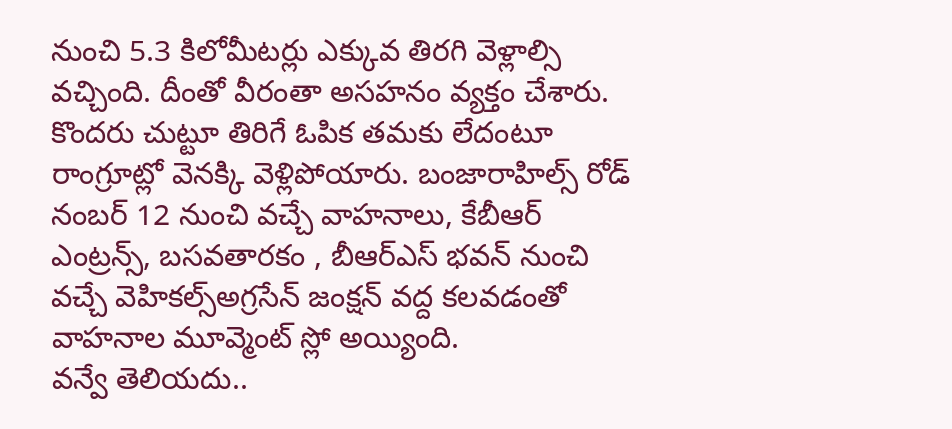నుంచి 5.3 కిలోమీటర్లు ఎక్కువ తిరగి వెళ్లాల్సి వచ్చింది. దీంతో వీరంతా అసహనం వ్యక్తం చేశారు. కొందరు చుట్టూ తిరిగే ఓపిక తమకు లేదంటూ రాంగ్రూట్లో వెనక్కి వెళ్లిపోయారు. బంజారాహిల్స్ రోడ్ నంబర్ 12 నుంచి వచ్చే వాహనాలు, కేబీఆర్ ఎంట్రన్స్, బసవతారకం , బీఆర్ఎస్ భవన్ నుంచి వచ్చే వెహికల్స్అగ్రసేన్ జంక్షన్ వద్ద కలవడంతో వాహనాల మూవ్మెంట్ స్లో అయ్యింది.
వన్వే తెలియదు..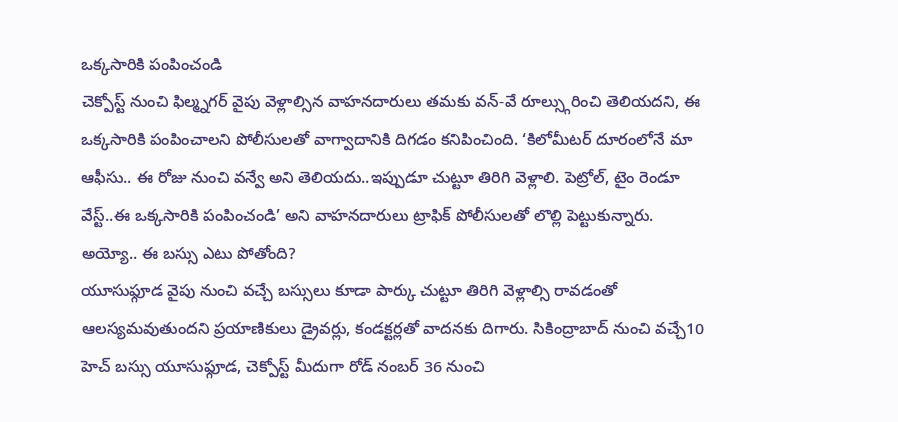ఒక్కసారికి పంపించండి
చెక్పోస్ట్ నుంచి ఫిల్మ్నగర్ వైపు వెళ్లాల్సిన వాహనదారులు తమకు వన్-వే రూల్స్గురించి తెలియదని, ఈ ఒక్కసారికి పంపించాలని పోలీసులతో వాగ్వాదానికి దిగడం కనిపించింది. ‘కిలోమీటర్ దూరంలోనే మా ఆఫీసు.. ఈ రోజు నుంచి వన్వే అని తెలియదు..ఇప్పుడూ చుట్టూ తిరిగి వెళ్లాలి. పెట్రోల్, టైం రెండూ వేస్ట్..ఈ ఒక్కసారికి పంపించండి’ అని వాహనదారులు ట్రాఫిక్ పోలీసులతో లొల్లి పెట్టుకున్నారు.
అయ్యో.. ఈ బస్సు ఎటు పోతోంది?
యూసుఫ్గూడ వైపు నుంచి వచ్చే బస్సులు కూడా పార్కు చుట్టూ తిరిగి వెళ్లాల్సి రావడంతో ఆలస్యమవుతుందని ప్రయాణికులు డ్రైవర్లు, కండక్టర్లతో వాదనకు దిగారు. సికింద్రాబాద్ నుంచి వచ్చే10 హెచ్ బస్సు యూసుఫ్గూడ, చెక్పోస్ట్ మీదుగా రోడ్ నంబర్ 36 నుంచి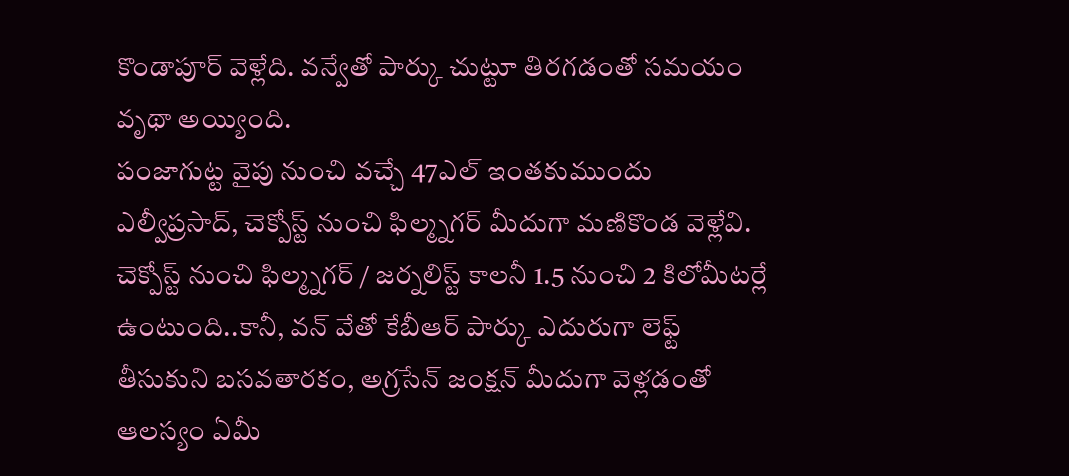కొండాపూర్ వెళ్లేది. వన్వేతో పార్కు చుట్టూ తిరగడంతో సమయం వృథా అయ్యింది.
పంజాగుట్ట వైపు నుంచి వచ్చే 47ఎల్ ఇంతకుముందు ఎల్వీప్రసాద్, చెక్పోస్ట్ నుంచి ఫిల్మ్నగర్ మీదుగా మణికొండ వెళ్లేవి. చెక్పోస్ట్ నుంచి ఫిల్మ్నగర్ / జర్నలిస్ట్ కాలనీ 1.5 నుంచి 2 కిలోమీటర్లే ఉంటుంది..కానీ, వన్ వేతో కేబీఆర్ పార్కు ఎదురుగా లెఫ్ట్ తీసుకుని బసవతారకం, అగ్రసేన్ జంక్షన్ మీదుగా వెళ్లడంతో ఆలస్యం ఏమీ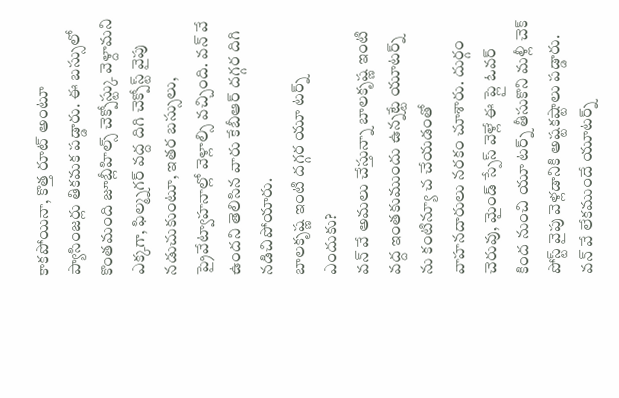కాకపోయినా, కొత్త రూట్ అంటూ ప్యాసింజర్లు తికమక పడ్డారు. ఈ బస్సులో కొంతమంది జూబ్లీహిల్స్ చెక్పోస్ట్కు వెళ్దామని ఎక్కగా, ఫిల్మ్నగర్ వద్ద దిగి చెక్పోస్ట్ వైపు నడుచుకుంటూ, ఇతర బస్సులు, ప్రైవేట్వాహనాల్లో వెళ్లాల్సి వచ్చింది. వన్ వే ఉందని తెలిసిన వారు కేబీఆర్ దగ్గర దిగి నడిచిపోయారు.
బాలకృష్ణ ఇంటి దగ్గర యూ టర్న్ ఎందుకు?
వన్ వే అమలు చేస్తున్నా బాలకృష్ణ ఇంటి వద్ద ఇంతకుముందు ఉన్నట్టే యూటర్న్ ను కంటిన్యూ చ చేయడంతో వాహనదారులు నరకం చూశారు. దుర్గం చెరువు, మైండ్ స్పేస్ వెళ్లే ఈ ప్లై ఓవర్ కింద నుంచి యూ టర్న్ తీసుకొని మళ్లీ చెక్ పోస్ట్ వైపు వెళ్లడానికి అష్టకష్టాలు పడ్డారు. వన్ వే లేకముందే యూటర్న్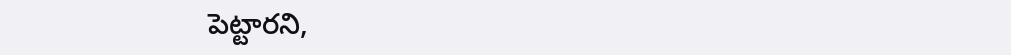పెట్టారని,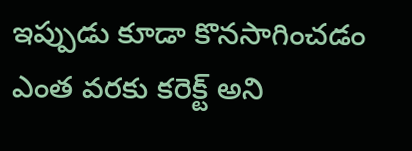ఇప్పుడు కూడా కొనసాగించడం ఎంత వరకు కరెక్ట్ అని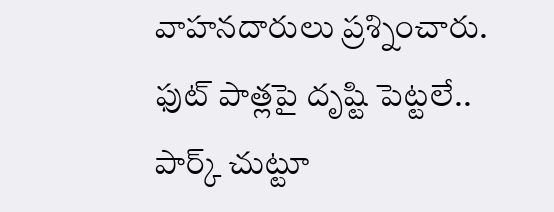వాహనదారులు ప్రశ్నించారు.
ఫుట్ పాత్లపై దృష్టి పెట్టలే..
పార్క్ చుట్టూ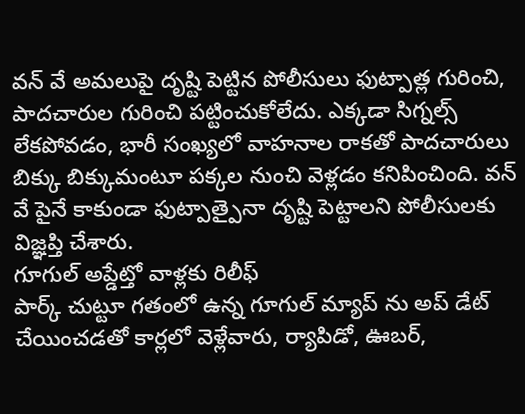వన్ వే అమలుపై దృష్టి పెట్టిన పోలీసులు ఫుట్పాత్ల గురించి, పాదచారుల గురించి పట్టించుకోలేదు. ఎక్కడా సిగ్నల్స్ లేకపోవడం, భారీ సంఖ్యలో వాహనాల రాకతో పాదచారులు బిక్కు బిక్కుమంటూ పక్కల నుంచి వెళ్లడం కనిపించింది. వన్ వే పైనే కాకుండా ఫుట్పాత్పైనా దృష్టి పెట్టాలని పోలీసులకు విజ్ఞప్తి చేశారు.
గూగుల్ అప్డేట్తో వాళ్లకు రిలీఫ్
పార్క్ చుట్టూ గతంలో ఉన్న గూగుల్ మ్యాప్ ను అప్ డేట్ చేయించడతో కార్లలో వెళ్లేవారు, ర్యాపిడో, ఊబర్,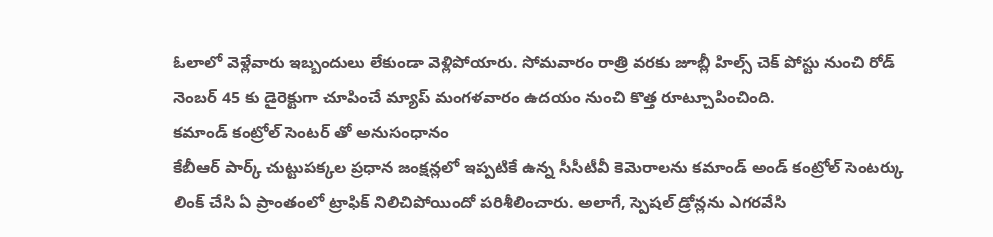ఓలాలో వెళ్లేవారు ఇబ్బందులు లేకుండా వెళ్లిపోయారు. సోమవారం రాత్రి వరకు జూబ్లీ హిల్స్ చెక్ పోస్టు నుంచి రోడ్ నెంబర్ 45 కు డైరెక్టుగా చూపించే మ్యాప్ మంగళవారం ఉదయం నుంచి కొత్త రూట్చూపించింది.
కమాండ్ కంట్రోల్ సెంటర్ తో అనుసంధానం
కేబీఆర్ పార్క్ చుట్టుపక్కల ప్రధాన జంక్షన్లలో ఇప్పటికే ఉన్న సీసీటీవీ కెమెరాలను కమాండ్ అండ్ కంట్రోల్ సెంటర్కు లింక్ చేసి ఏ ప్రాంతంలో ట్రాఫిక్ నిలిచిపోయిందో పరిశీలించారు. అలాగే, స్పెషల్ డ్రోన్లను ఎగరవేసి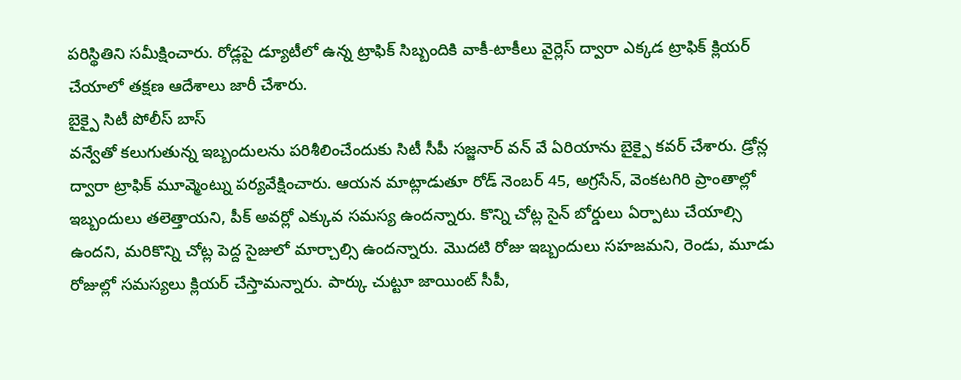పరిస్థితిని సమీక్షించారు. రోడ్లపై డ్యూటీలో ఉన్న ట్రాఫిక్ సిబ్బందికి వాకీ-టాకీలు వైర్లెస్ ద్వారా ఎక్కడ ట్రాఫిక్ క్లియర్ చేయాలో తక్షణ ఆదేశాలు జారీ చేశారు.
బైక్పై సిటీ పోలీస్ బాస్
వన్వేతో కలుగుతున్న ఇబ్బందులను పరిశీలించేందుకు సిటీ సీపీ సజ్జనార్ వన్ వే ఏరియాను బైక్పై కవర్ చేశారు. డ్రోన్ల ద్వారా ట్రాఫిక్ మూవ్మెంట్ను పర్యవేక్షించారు. ఆయన మాట్లాడుతూ రోడ్ నెంబర్ 45, అగ్రసేన్, వెంకటగిరి ప్రాంతాల్లో ఇబ్బందులు తలెత్తాయని, పీక్ అవర్లో ఎక్కువ సమస్య ఉందన్నారు. కొన్ని చోట్ల సైన్ బోర్డులు ఏర్పాటు చేయాల్సి ఉందని, మరికొన్ని చోట్ల పెద్ద సైజులో మార్చాల్సి ఉందన్నారు. మొదటి రోజు ఇబ్బందులు సహజమని, రెండు, మూడు రోజుల్లో సమస్యలు క్లియర్ చేస్తామన్నారు. పార్కు చుట్టూ జాయింట్ సీపీ,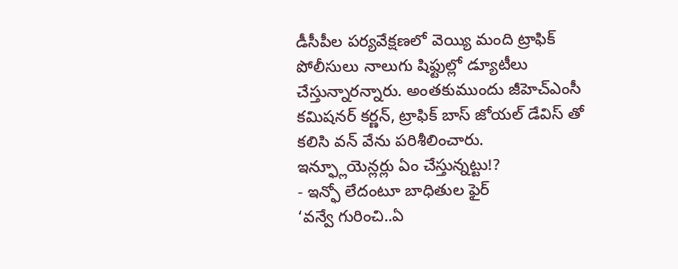డీసీపీల పర్యవేక్షణలో వెయ్యి మంది ట్రాఫిక్ పోలీసులు నాలుగు షిఫ్టుల్లో డ్యూటీలు చేస్తున్నారన్నారు. అంతకుముందు జీహెచ్ఎంసీ కమిషనర్ కర్ణన్, ట్రాఫిక్ బాస్ జోయల్ డేవిస్ తో కలిసి వన్ వేను పరిశీలించారు.
ఇన్ఫ్లూయెన్లర్లు ఏం చేస్తున్నట్టు!?
- ఇన్ఫో లేదంటూ బాధితుల ఫైర్
‘వన్వే గురించి..ఏ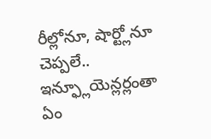రీల్లోనూ, షార్ట్లోనూ చెప్పలే.. ఇన్ఫ్లూయెన్లర్లంతా ఏం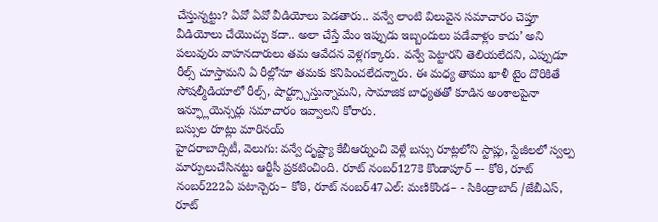చేస్తున్నట్టు? ఏవో ఏవో వీడియోలు పెడతారు.. వన్వే లాంటి విలువైన సమాచారం చెప్తూ వీడియోలు చేయొచ్చు కదా.. అలా చేస్తే మేం ఇప్పుడు ఇబ్బందులు పడేవాళ్లం కాదు’ అని పలువురు వాహనదారులు తమ ఆవేదన వెళ్లగక్కారు. వన్వే పెట్టారని తెలియలేదని, ఎప్పుడూ రీల్స్ చూస్తామని ఏ రీల్లోనూ తమకు కనిపించలేదన్నారు. ఈ మధ్య తాము ఖాళీ టైం దొరికితే సోషల్మీడియాలో రీల్స్, షార్ట్స్చూస్తున్నామని, సామాజిక బాధ్యతతో కూడిన అంశాలపైనా ఇన్ఫ్లూయెన్సర్లు సమాచారం ఇవ్వాలని కోరారు.
బస్సుల రూట్లు మారినయ్
హైదరాబాద్సిటీ, వెలుగు: వన్వే దృష్ట్యా కేబీఆర్నుంచి వెళ్లే బస్సు రూట్లలోని స్టాప్లు, స్టేజీలలో స్వల్ప మార్పులుచేసినట్టు ఆర్టీసీ ప్రకటించింది. రూట్ నంబర్127కె కొండాపూర్ –- కోఠి, రూట్ నంబర్222ఏ పటాన్చెరు– కోఠి, రూట్ నంబర్47ఎల్: మణికొండ– - సికింద్రాబాద్ /జేబీఎస్, రూట్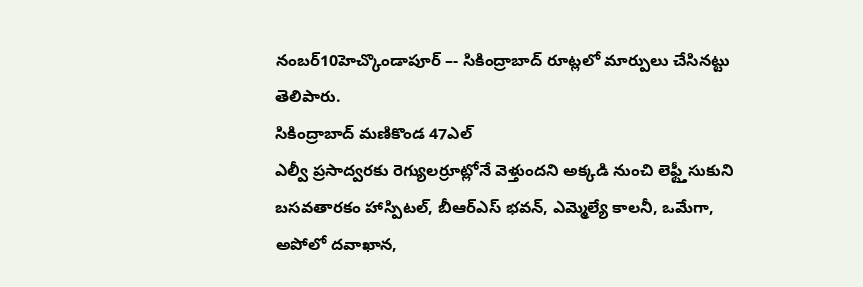నంబర్10హెచ్కొండాపూర్ –- సికింద్రాబాద్ రూట్లలో మార్పులు చేసినట్టు తెలిపారు.
సికింద్రాబాద్ మణికొండ 47ఎల్
ఎల్వీ ప్రసాద్వరకు రెగ్యులర్రూట్లోనే వెళ్తుందని అక్కడి నుంచి లెఫ్ట్తీసుకుని బసవతారకం హాస్పిటల్, బీఆర్ఎస్ భవన్, ఎమ్మెల్యే కాలనీ, ఒమేగా, అపోలో దవాఖాన,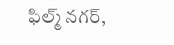ఫిల్మ్ నగర్,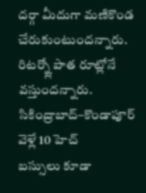దర్గా మీదుగా మణికొండ చేరుకుంటుందన్నారు. రిటర్న్లో పాత రూట్లోనే వస్తుందన్నారు.
సికింద్రాబాద్–కొండాపూర్ వెళ్లే 10 హెచ్
బస్సులు కూడా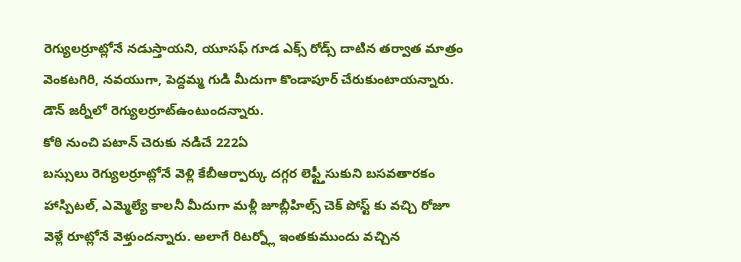రెగ్యులర్రూట్లోనే నడుస్తాయని, యూసఫ్ గూడ ఎక్స్ రోడ్స్ దాటిన తర్వాత మాత్రం వెంకటగిరి, నవయుగా, పెద్దమ్మ గుడి మీదుగా కొండాపూర్ చేరుకుంటాయన్నారు. డౌన్ జర్నీలో రెగ్యులర్రూట్ఉంటుందన్నారు.
కోఠి నుంచి పటాన్ చెరుకు నడిచే 222ఏ
బస్సులు రెగ్యులర్రూట్లోనే వెళ్లి కేబీఆర్పార్కు దగ్గర లెఫ్ట్తీసుకుని బసవతారకం హాస్పిటల్, ఎమ్మెల్యే కాలనీ మీదుగా మళ్లీ జూబ్లీహిల్స్ చెక్ పోస్ట్ కు వచ్చి రోజూ వెళ్లే రూట్లోనే వెళ్తుందన్నారు. అలాగే రిటర్న్లో ఇంతకుముందు వచ్చిన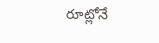రూట్లోనే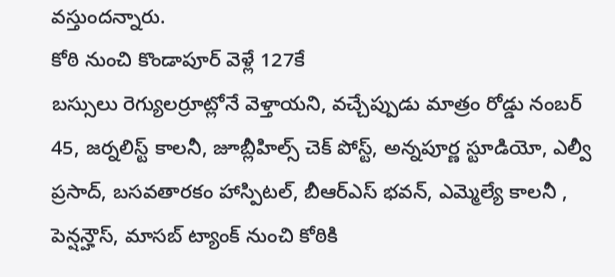వస్తుందన్నారు.
కోఠి నుంచి కొండాపూర్ వెళ్లే 127కే
బస్సులు రెగ్యులర్రూట్లోనే వెళ్తాయని, వచ్చేప్పుడు మాత్రం రోడ్డు నంబర్ 45, జర్నలిస్ట్ కాలనీ, జూబ్లీహిల్స్ చెక్ పోస్ట్, అన్నపూర్ణ స్టూడియో, ఎల్వీ ప్రసాద్, బసవతారకం హాస్పిటల్, బీఆర్ఎస్ భవన్, ఎమ్మెల్యే కాలనీ , పెన్షన్హౌస్, మాసబ్ ట్యాంక్ నుంచి కోఠికి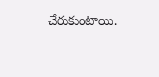చేరుకుంటాయి.